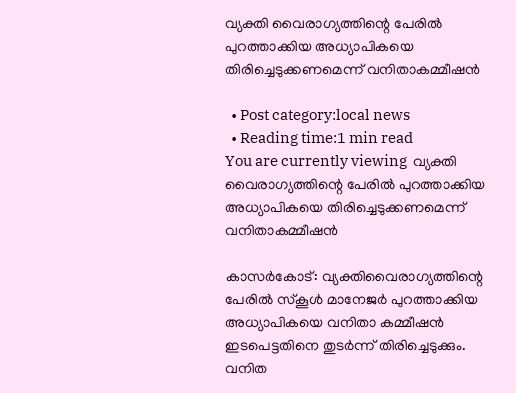വ്യക്തി വൈരാഗ്യത്തിന്റെ പേരില്‍ പുറത്താക്കിയ അധ്യാപികയെ തിരിച്ചെടുക്കണമെന്ന് വനിതാകമ്മീഷന്‍

  • Post category:local news
  • Reading time:1 min read
You are currently viewing  വ്യക്തി വൈരാഗ്യത്തിന്റെ പേരില്‍ പുറത്താക്കിയ അധ്യാപികയെ തിരിച്ചെടുക്കണമെന്ന് വനിതാകമ്മീഷന്‍

കാസര്‍കോട്: വ്യക്തിവൈരാഗ്യത്തിന്റെ പേരില്‍ സ്‌കൂള്‍ മാനേജര്‍ പുറത്താക്കിയ അധ്യാപികയെ വനിതാ കമ്മീഷന്‍ ഇടപെട്ടതിനെ തുടര്‍ന്ന് തിരിച്ചെടുക്കും. വനിത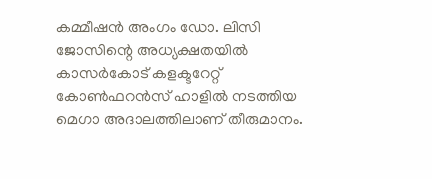കമ്മീഷന്‍ അംഗം ഡോ. ലിസി ജോസിന്റെ അധ്യക്ഷതയില്‍  കാസര്‍കോട് കളക്ടറേറ്റ് കോണ്‍ഫറന്‍സ് ഹാളില്‍ നടത്തിയ മെഗാ അദാലത്തിലാണ് തീരുമാനം.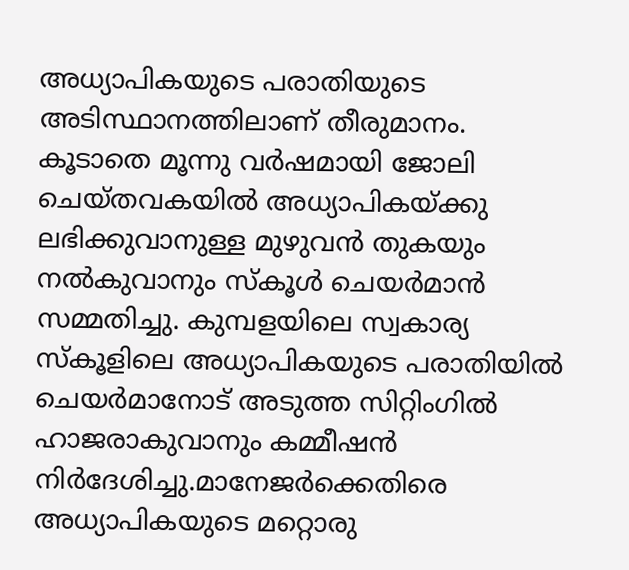അധ്യാപികയുടെ പരാതിയുടെ അടിസ്ഥാനത്തിലാണ് തീരുമാനം. കൂടാതെ മൂന്നു വര്‍ഷമായി ജോലി ചെയ്തവകയില്‍ അധ്യാപികയ്ക്കു ലഭിക്കുവാനുള്ള മുഴുവന്‍ തുകയും നല്‍കുവാനും സ്‌കൂള്‍ ചെയര്‍മാന്‍ സമ്മതിച്ചു. കുമ്പളയിലെ സ്വകാര്യ സ്‌കൂളിലെ അധ്യാപികയുടെ പരാതിയില്‍ ചെയര്‍മാനോട് അടുത്ത സിറ്റിംഗില്‍ ഹാജരാകുവാനും കമ്മീഷന്‍ നിര്‍ദേശിച്ചു.മാനേജര്‍ക്കെതിരെ അധ്യാപികയുടെ മറ്റൊരു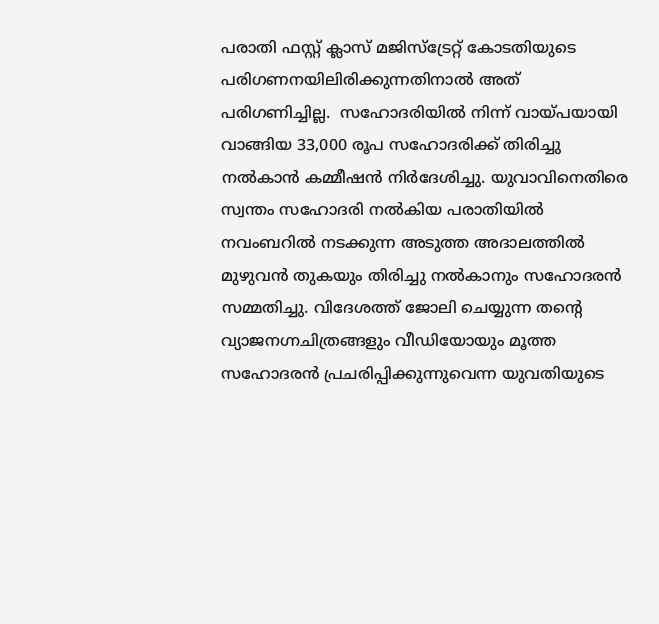പരാതി ഫസ്റ്റ് ക്ലാസ് മജിസ്‌ട്രേറ്റ് കോടതിയുടെ പരിഗണനയിലിരിക്കുന്നതിനാല്‍ അത് പരിഗണിച്ചില്ല.  സഹോദരിയില്‍ നിന്ന് വായ്പയായി വാങ്ങിയ 33,000 രൂപ സഹോദരിക്ക് തിരിച്ചു നല്‍കാന്‍ കമ്മീഷന്‍ നിര്‍ദേശിച്ചു. യുവാവിനെതിരെ സ്വന്തം സഹോദരി നല്‍കിയ പരാതിയില്‍ നവംബറില്‍ നടക്കുന്ന അടുത്ത അദാലത്തില്‍ മുഴുവന്‍ തുകയും തിരിച്ചു നല്‍കാനും സഹോദരന്‍ സമ്മതിച്ചു. വിദേശത്ത് ജോലി ചെയ്യുന്ന തന്റെ വ്യാജനഗ്നചിത്രങ്ങളും വീഡിയോയും മൂത്ത സഹോദരന്‍ പ്രചരിപ്പിക്കുന്നുവെന്ന യുവതിയുടെ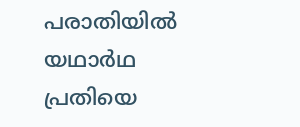പരാതിയില്‍ യഥാര്‍ഥ പ്രതിയെ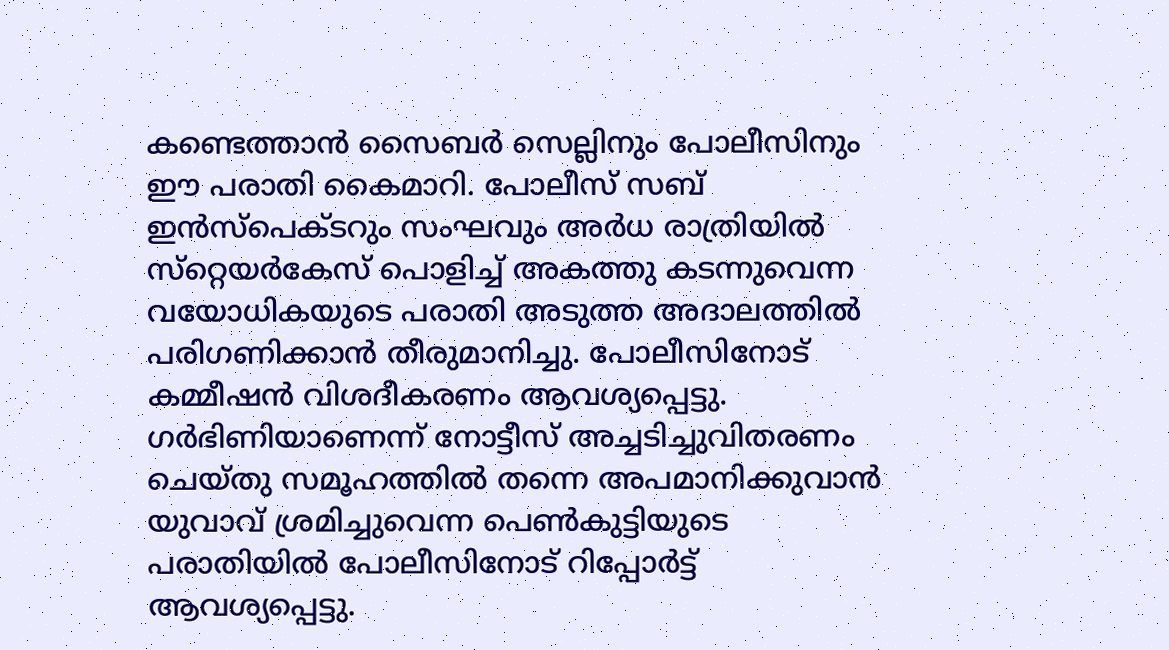കണ്ടെത്താന്‍ സൈബര്‍ സെല്ലിനും പോലീസിനും ഈ പരാതി കൈമാറി. പോലീസ് സബ് ഇന്‍സ്‌പെക്ടറും സംഘവും അര്‍ധ രാത്രിയില്‍ സ്‌റ്റെയര്‍കേസ് പൊളിച്ച് അകത്തു കടന്നുവെന്ന വയോധികയുടെ പരാതി അടുത്ത അദാലത്തില്‍ പരിഗണിക്കാന്‍ തീരുമാനിച്ചു. പോലീസിനോട് കമ്മീഷന്‍ വിശദീകരണം ആവശ്യപ്പെട്ടു. ഗര്‍ഭിണിയാണെന്ന് നോട്ടീസ് അച്ചടിച്ചുവിതരണം ചെയ്തു സമൂഹത്തില്‍ തന്നെ അപമാനിക്കുവാന്‍ യുവാവ് ശ്രമിച്ചുവെന്ന പെണ്‍കുട്ടിയുടെ പരാതിയില്‍ പോലീസിനോട് റിപ്പോര്‍ട്ട് ആവശ്യപ്പെട്ടു.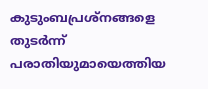കുടുംബപ്രശ്‌നങ്ങളെ തുടര്‍ന്ന് പരാതിയുമായെത്തിയ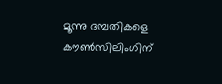മൂന്നു ദമ്പതികളെ കൗണ്‍സിലിംഗിന്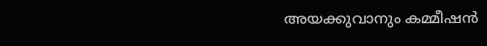അയക്കുവാനും കമ്മീഷന്‍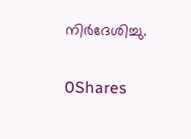നിര്‍ദേശിച്ചു.

0Shares